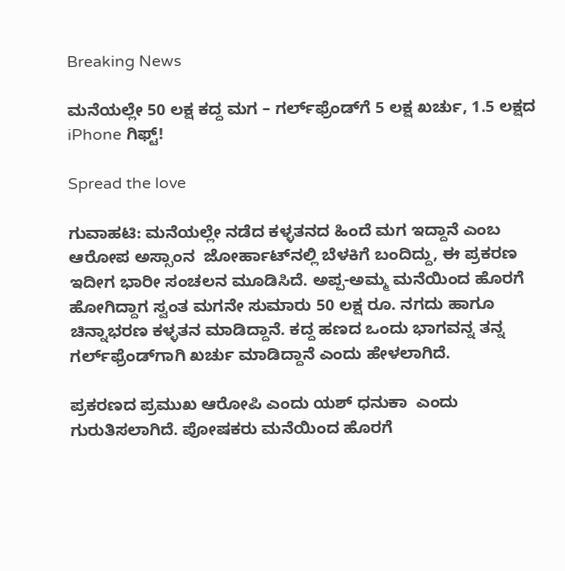Breaking News

ಮನೆಯಲ್ಲೇ 50 ಲಕ್ಷ ಕದ್ದ ಮಗ – ಗರ್ಲ್‌ಫ್ರೆಂಡ್‌ಗೆ 5 ಲಕ್ಷ ಖರ್ಚು, 1.5 ಲಕ್ಷದ iPhone ಗಿಫ್ಟ್!

Spread the love

ಗುವಾಹಟಿ: ಮನೆಯಲ್ಲೇ ನಡೆದ ಕಳ್ಳತನದ ಹಿಂದೆ ಮಗ ಇದ್ದಾನೆ ಎಂಬ ಆರೋಪ ಅಸ್ಸಾಂನ  ಜೋರ್ಹಾಟ್‌ನಲ್ಲಿ ಬೆಳಕಿಗೆ ಬಂದಿದ್ದು, ಈ ಪ್ರಕರಣ ಇದೀಗ ಭಾರೀ ಸಂಚಲನ ಮೂಡಿಸಿದೆ. ಅಪ್ಪ-ಅಮ್ಮ ಮನೆಯಿಂದ ಹೊರಗೆ ಹೋಗಿದ್ದಾಗ ಸ್ವಂತ ಮಗನೇ ಸುಮಾರು 50 ಲಕ್ಷ ರೂ. ನಗದು ಹಾಗೂ ಚಿನ್ನಾಭರಣ ಕಳ್ಳತನ ಮಾಡಿದ್ದಾನೆ. ಕದ್ದ ಹಣದ ಒಂದು ಭಾಗವನ್ನ ತನ್ನ ಗರ್ಲ್‌ಫ್ರೆಂಡ್‌ಗಾಗಿ ಖರ್ಚು ಮಾಡಿದ್ದಾನೆ ಎಂದು ಹೇಳಲಾಗಿದೆ.

ಪ್ರಕರಣದ ಪ್ರಮುಖ ಆರೋಪಿ ಎಂದು ಯಶ್ ಧನುಕಾ  ಎಂದು ಗುರುತಿಸಲಾಗಿದೆ. ಪೋಷಕರು ಮನೆಯಿಂದ ಹೊರಗೆ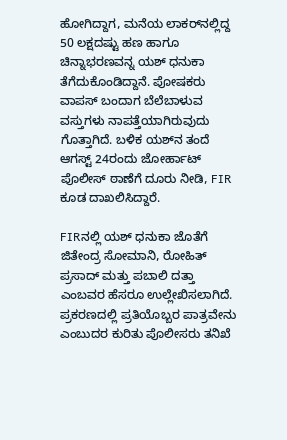ಹೋಗಿದ್ದಾಗ, ಮನೆಯ ಲಾಕರ್‌ನಲ್ಲಿದ್ದ 50 ಲಕ್ಷದಷ್ಟು ಹಣ ಹಾಗೂ ಚಿನ್ನಾಭರಣವನ್ನ ಯಶ್ ಧನುಕಾ ತೆಗೆದುಕೊಂಡಿದ್ದಾನೆ. ಪೋಷಕರು ವಾಪಸ್ ಬಂದಾಗ ಬೆಲೆಬಾಳುವ ವಸ್ತುಗಳು ನಾಪತ್ತೆಯಾಗಿರುವುದು ಗೊತ್ತಾಗಿದೆ. ಬಳಿಕ ಯಶ್‌ನ ತಂದೆ ಆಗಸ್ಟ್ 24ರಂದು ಜೋರ್ಹಾಟ್ ಪೊಲೀಸ್ ಠಾಣೆಗೆ ದೂರು ನೀಡಿ, FIR ಕೂಡ ದಾಖಲಿಸಿದ್ದಾರೆ.

FIRನಲ್ಲಿ ಯಶ್ ಧನುಕಾ ಜೊತೆಗೆ ಜಿತೇಂದ್ರ ಸೋಮಾನಿ, ರೋಹಿತ್ ಪ್ರಸಾದ್ ಮತ್ತು ಪಬಾಲಿ ದತ್ತಾ  ಎಂಬವರ ಹೆಸರೂ ಉಲ್ಲೇಖಿಸಲಾಗಿದೆ. ಪ್ರಕರಣದಲ್ಲಿ ಪ್ರತಿಯೊಬ್ಬರ ಪಾತ್ರವೇನು ಎಂಬುದರ ಕುರಿತು ಪೊಲೀಸರು ತನಿಖೆ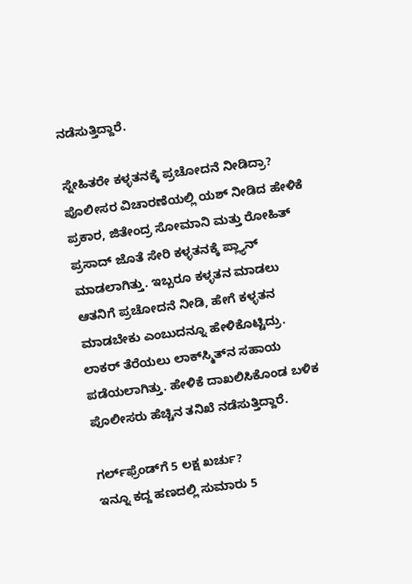ನಡೆಸುತ್ತಿದ್ದಾರೆ.

ಸ್ನೇಹಿತರೇ ಕಳ್ಳತನಕ್ಕೆ ಪ್ರಚೋದನೆ ನೀಡಿದ್ರಾ?
ಪೊಲೀಸರ ವಿಚಾರಣೆಯಲ್ಲಿ ಯಶ್ ನೀಡಿದ ಹೇಳಿಕೆ ಪ್ರಕಾರ, ಜಿತೇಂದ್ರ ಸೋಮಾನಿ ಮತ್ತು ರೋಹಿತ್ ಪ್ರಸಾದ್ ಜೊತೆ ಸೇರಿ ಕಳ್ಳತನಕ್ಕೆ ಪ್ಲ್ಯಾನ್‌ ಮಾಡಲಾಗಿತ್ತು. ಇಬ್ಬರೂ ಕಳ್ಳತನ ಮಾಡಲು ಆತನಿಗೆ ಪ್ರಚೋದನೆ ನೀಡಿ, ಹೇಗೆ ಕಳ್ಳತನ ಮಾಡಬೇಕು ಎಂಬುದನ್ನೂ ಹೇಳಿಕೊಟ್ಟಿದ್ರು. ಲಾಕರ್ ತೆರೆಯಲು ಲಾಕ್‌ಸ್ಮಿತ್‌ನ ಸಹಾಯ ಪಡೆಯಲಾಗಿತ್ತು. ಹೇಳಿಕೆ ದಾಖಲಿಸಿಕೊಂಡ ಬಳಿಕ ಪೊಲೀಸರು ಹೆಚ್ಚಿನ ತನಿಖೆ ನಡೆಸುತ್ತಿದ್ದಾರೆ.

ಗರ್ಲ್‌ಫ್ರೆಂಡ್‌ಗೆ 5 ಲಕ್ಷ ಖರ್ಚು?
ಇನ್ನೂ ಕದ್ದ ಹಣದಲ್ಲಿ ಸುಮಾರು 5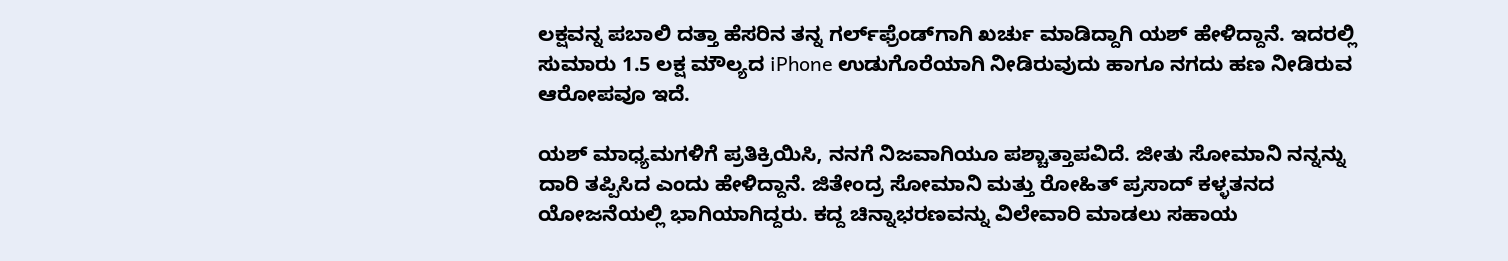ಲಕ್ಷವನ್ನ ಪಬಾಲಿ ದತ್ತಾ ಹೆಸರಿನ ತನ್ನ ಗರ್ಲ್‌ಫ್ರೆಂಡ್‌ಗಾಗಿ ಖರ್ಚು ಮಾಡಿದ್ದಾಗಿ ಯಶ್ ಹೇಳಿದ್ದಾನೆ. ಇದರಲ್ಲಿ ಸುಮಾರು 1.5 ಲಕ್ಷ ಮೌಲ್ಯದ iPhone ಉಡುಗೊರೆಯಾಗಿ ನೀಡಿರುವುದು ಹಾಗೂ ನಗದು ಹಣ ನೀಡಿರುವ ಆರೋಪವೂ ಇದೆ.

ಯಶ್ ಮಾಧ್ಯಮಗಳಿಗೆ ಪ್ರತಿಕ್ರಿಯಿಸಿ, ನನಗೆ ನಿಜವಾಗಿಯೂ ಪಶ್ಚಾತ್ತಾಪವಿದೆ. ಜೀತು ಸೋಮಾನಿ ನನ್ನನ್ನು ದಾರಿ ತಪ್ಪಿಸಿದ ಎಂದು ಹೇಳಿದ್ದಾನೆ. ಜಿತೇಂದ್ರ ಸೋಮಾನಿ ಮತ್ತು ರೋಹಿತ್ ಪ್ರಸಾದ್ ಕಳ್ಳತನದ ಯೋಜನೆಯಲ್ಲಿ ಭಾಗಿಯಾಗಿದ್ದರು. ಕದ್ದ ಚಿನ್ನಾಭರಣವನ್ನು ವಿಲೇವಾರಿ ಮಾಡಲು ಸಹಾಯ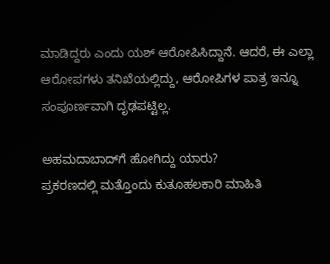ಮಾಡಿದ್ದರು ಎಂದು ಯಶ್ ಆರೋಪಿಸಿದ್ದಾನೆ. ಆದರೆ, ಈ ಎಲ್ಲಾ ಆರೋಪಗಳು ತನಿಖೆಯಲ್ಲಿದ್ದು, ಆರೋಪಿಗಳ ಪಾತ್ರ ಇನ್ನೂ ಸಂಪೂರ್ಣವಾಗಿ ದೃಢಪಟ್ಟಿಲ್ಲ.

ಅಹಮದಾಬಾದ್‌ಗೆ ಹೋಗಿದ್ದು ಯಾರು?
ಪ್ರಕರಣದಲ್ಲಿ ಮತ್ತೊಂದು ಕುತೂಹಲಕಾರಿ ಮಾಹಿತಿ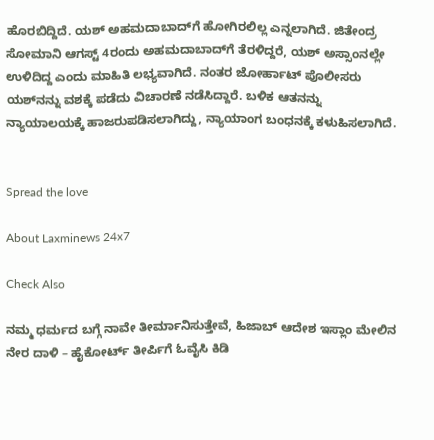ಹೊರಬಿದ್ದಿದೆ. ಯಶ್ ಅಹಮದಾಬಾದ್‌ಗೆ ಹೋಗಿರಲಿಲ್ಲ ಎನ್ನಲಾಗಿದೆ. ಜಿತೇಂದ್ರ ಸೋಮಾನಿ ಆಗಸ್ಟ್ 4ರಂದು ಅಹಮದಾಬಾದ್‌ಗೆ ತೆರಳಿದ್ದರೆ, ಯಶ್ ಅಸ್ಸಾಂನಲ್ಲೇ ಉಳಿದಿದ್ದ ಎಂದು ಮಾಹಿತಿ ಲಭ್ಯವಾಗಿದೆ. ನಂತರ ಜೋರ್ಹಾಟ್ ಪೊಲೀಸರು ಯಶ್‌ನನ್ನು ವಶಕ್ಕೆ ಪಡೆದು ವಿಚಾರಣೆ ನಡೆಸಿದ್ದಾರೆ. ಬಳಿಕ ಆತನನ್ನು ನ್ಯಾಯಾಲಯಕ್ಕೆ ಹಾಜರುಪಡಿಸಲಾಗಿದ್ದು, ನ್ಯಾಯಾಂಗ ಬಂಧನಕ್ಕೆ ಕಳುಹಿಸಲಾಗಿದೆ.


Spread the love

About Laxminews 24x7

Check Also

ನಮ್ಮ ಧರ್ಮದ ಬಗ್ಗೆ ನಾವೇ ತೀರ್ಮಾನಿಸುತ್ತೇವೆ, ಹಿಜಾಬ್‌ ಆದೇಶ ಇಸ್ಲಾಂ ಮೇಲಿನ ನೇರ ದಾಳಿ – ಹೈಕೋರ್ಟ್ ತೀರ್ಪಿಗೆ ಓವೈಸಿ ಕಿಡಿ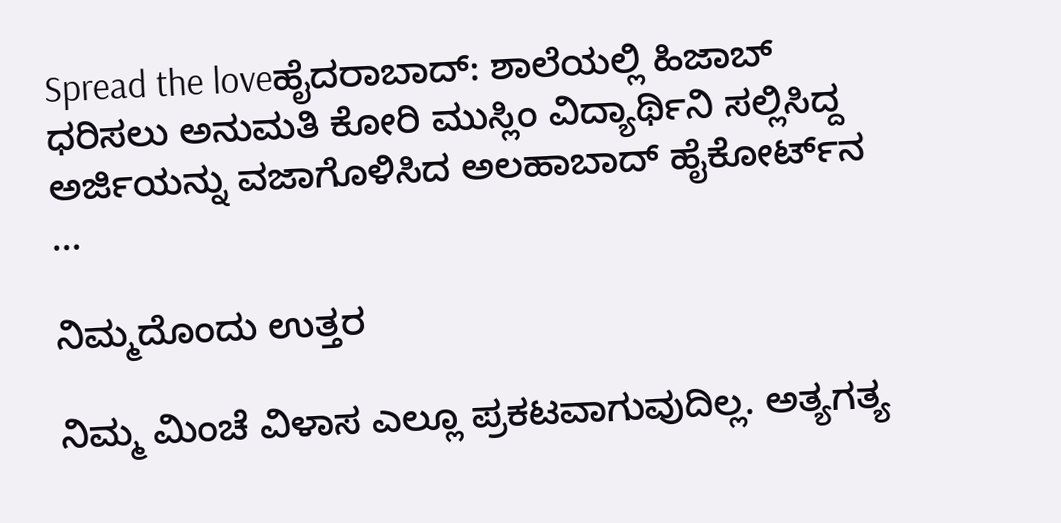Spread the loveಹೈದರಾಬಾದ್: ಶಾಲೆಯಲ್ಲಿ ಹಿಜಾಬ್  ಧರಿಸಲು ಅನುಮತಿ ಕೋರಿ ಮುಸ್ಲಿಂ ವಿದ್ಯಾರ್ಥಿನಿ ಸಲ್ಲಿಸಿದ್ದ ಅರ್ಜಿಯನ್ನು ವಜಾಗೊಳಿಸಿದ ಅಲಹಾಬಾದ್ ಹೈಕೋರ್ಟ್‌ನ …

ನಿಮ್ಮದೊಂದು ಉತ್ತರ

ನಿಮ್ಮ ಮಿಂಚೆ ವಿಳಾಸ ಎಲ್ಲೂ ಪ್ರಕಟವಾಗುವುದಿಲ್ಲ. ಅತ್ಯಗತ್ಯ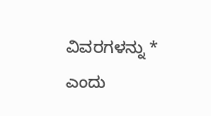ವಿವರಗಳನ್ನು * ಎಂದು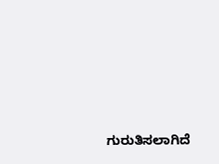ಗುರುತಿಸಲಾಗಿದೆ